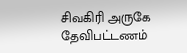சிவகிரி அருகே தேவிபட்டணம்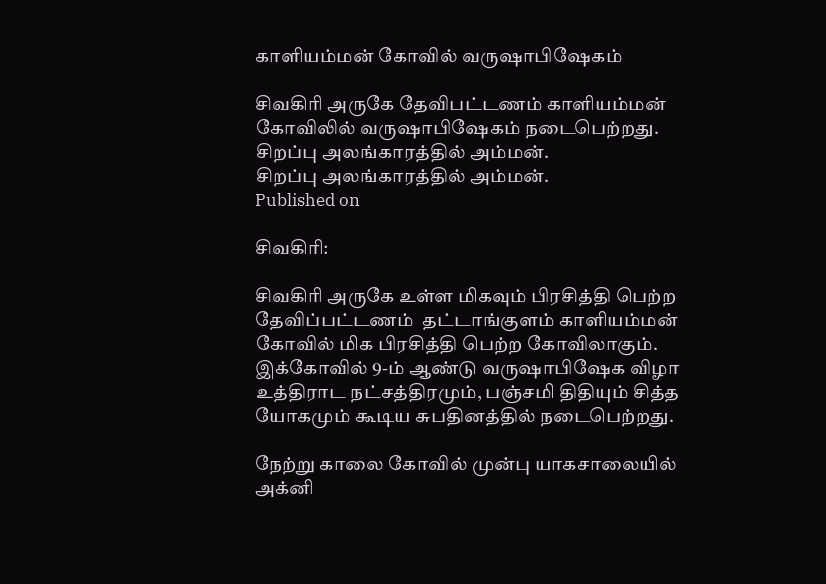காளியம்மன் கோவில் வருஷாபிஷேகம்

சிவகிரி அருகே தேவிபட்டணம் காளியம்மன் கோவிலில் வருஷாபிஷேகம் நடைபெற்றது.
சிறப்பு அலங்காரத்தில் அம்மன்.
சிறப்பு அலங்காரத்தில் அம்மன்.
Published on

சிவகிரி:

சிவகிரி அருகே உள்ள மிகவும் பிரசித்தி பெற்ற தேவிப்பட்டணம்  தட்டாங்குளம் காளியம்மன் கோவில் மிக பிரசித்தி பெற்ற கோவிலாகும். இக்கோவில் 9-ம் ஆண்டு வருஷாபிஷேக விழா உத்திராட நட்சத்திரமும், பஞ்சமி திதியும் சித்த யோகமும் கூடிய சுபதினத்தில் நடைபெற்றது.

நேற்று காலை கோவில் முன்பு யாகசாலையில் அக்னி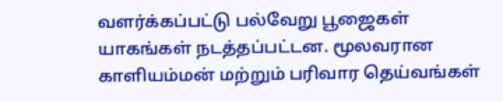வளர்க்கப்பட்டு பல்வேறு பூஜைகள் யாகங்கள் நடத்தப்பட்டன. மூலவரான காளியம்மன் மற்றும் பரிவார தெய்வங்கள்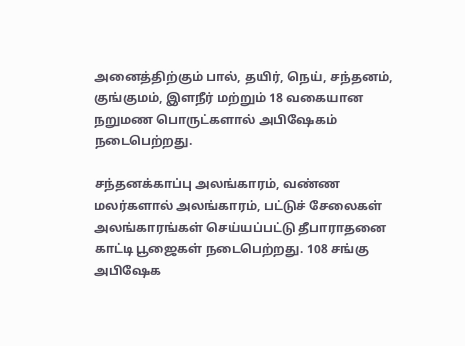அனைத்திற்கும் பால், தயிர், நெய், சந்தனம், குங்குமம், இளநீர் மற்றும் 18 வகையான நறுமண பொருட்களால் அபிஷேகம் நடைபெற்றது.

சந்தனக்காப்பு அலங்காரம், வண்ண மலர்களால் அலங்காரம், பட்டுச் சேலைகள் அலங்காரங்கள் செய்யப்பட்டு தீபாராதனை காட்டி பூஜைகள் நடைபெற்றது. 108 சங்கு அபிஷேக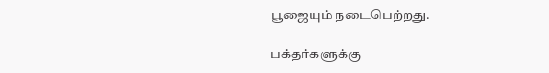பூஜையும் நடைபெற்றது.

பக்தர்களுக்கு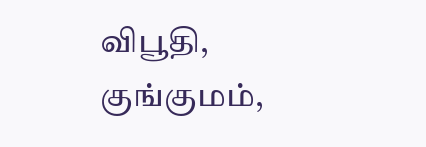விபூதி, குங்குமம்,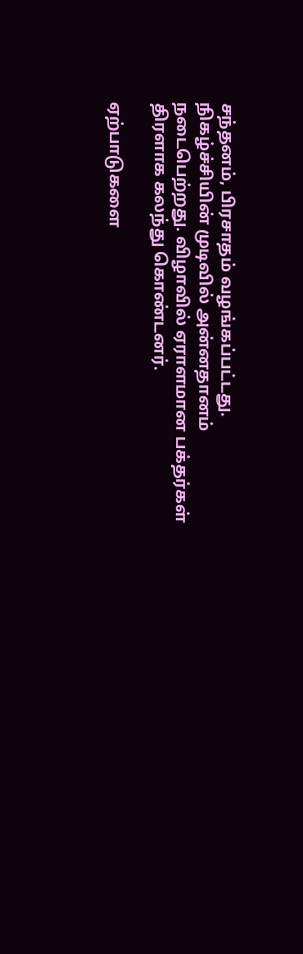சந்தனம், பிரசாதம் வழங்கப்பட்டது. நிகழ்ச்சியின் முடிவில் அன்னதானம் நடைபெற்றது. விழாவில் ஏராளமான பக்தர்கள் திரளாக கலந்து கொண்டனர்.

ஏற்பாடுகளை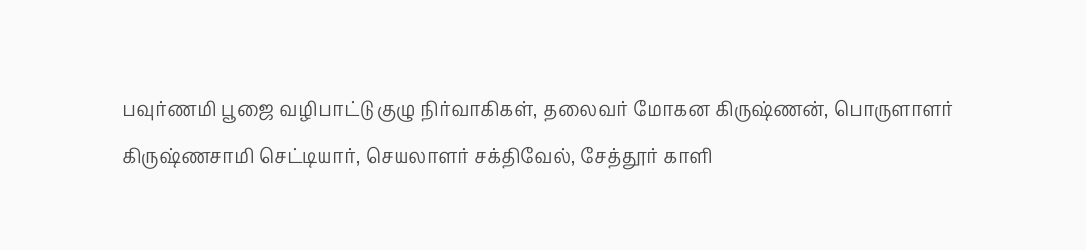பவுர்ணமி பூஜை வழிபாட்டு குழு நிர்வாகிகள், தலைவர் மோகன கிருஷ்ணன், பொருளாளர் கிருஷ்ணசாமி செட்டியார், செயலாளர் சக்திவேல், சேத்தூர் காளி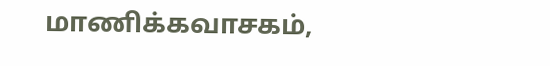மாணிக்கவாசகம்,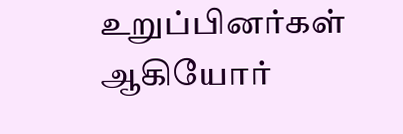உறுப்பினர்கள் ஆகியோர்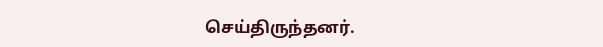செய்திருந்தனர்.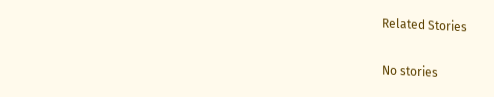Related Stories

No stories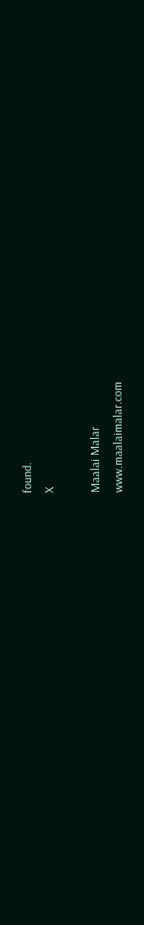found.
X

Maalai Malar
www.maalaimalar.com